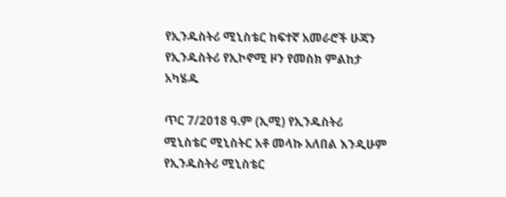የኢንዱስትሪ ሚኒስቴር ከፍተኛ አመራሮች ሁጃን የኢንዱስትሪ የኢኮኖሚ ዞን የመስክ ምልከታ አካሄዱ

ጥር 7/2018 ዓ.ም (ኢሚ) የኢንዱስትሪ ሚኒስቴር ሚኒስትር አቶ መላኩ አለበል እንዲሁም የኢንዱስትሪ ሚኒስቴር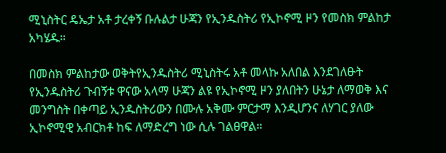ሚኒስትር ዴኤታ አቶ ታረቀኝ ቡሉልታ ሁጃን የኢንዱስትሪ የኢኮኖሚ ዞን የመስክ ምልከታ አካሄዱ።

በመስክ ምልከታው ወቅትየኢንዱስትሪ ሚኒስትሩ አቶ መላኩ አለበል እንደገለፁት የኢንዱስትሪ ጉብኝቱ ዋናው አላማ ሁጃን ልዩ የኢኮኖሚ ዞን ያለበትን ሁኔታ ለማወቅ እና መንግስት በቀጣይ ኢንዱስትሪውን በሙሉ አቅሙ ምርታማ እንዲሆንና ለሃገር ያለው ኢኮኖሚዊ አብርክቶ ከፍ ለማድረግ ነው ሲሉ ገልፀዋል።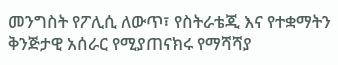መንግስት የፖሊሲ ለውጥ፣ የስትራቴጂ እና የተቋማትን ቅንጅታዊ አሰራር የሚያጠናክሩ የማሻሻያ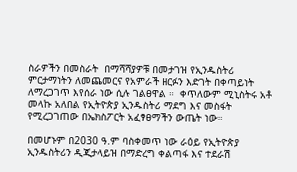ስራዎችን በመስራት  በማሻሻያዎቹ በመታገዝ የኢንዱስትሪ ምርታማነትን ለመጨመርና የአምራች ዘርፉን እድገት በቀጣይነት ለማረጋገጥ እየሰራ ነው ሲሉ ገልፀዋል ።  ቀጥለውም ሚኒስትሩ አቶ መላኩ አለበል የኢትዮጵያ ኢንዱስትሪ ማደግ እና መስፋት የሚረጋገጠው በኤክስፖርት አፈፃፀማችን ውጤት ነው።

በመሆኑም በ2030 ዓ.ም ባስቀመጥ ነው ራዕይ የኢትዮጵያ ኢንዱስትሪን ዲጂታላይዝ በማድረግ ቀልጣፋ እና ተደራሽ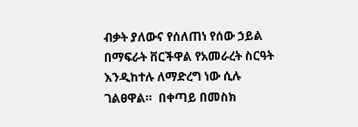ብቃት ያለውና የሰለጠነ የሰው ኃይል በማፍራት ቨርችዋል የአመራረት ስርዓት እንዲከተሉ ለማድረግ ነው ሲሉ ገልፀዋል።  በቀጣይ በመስክ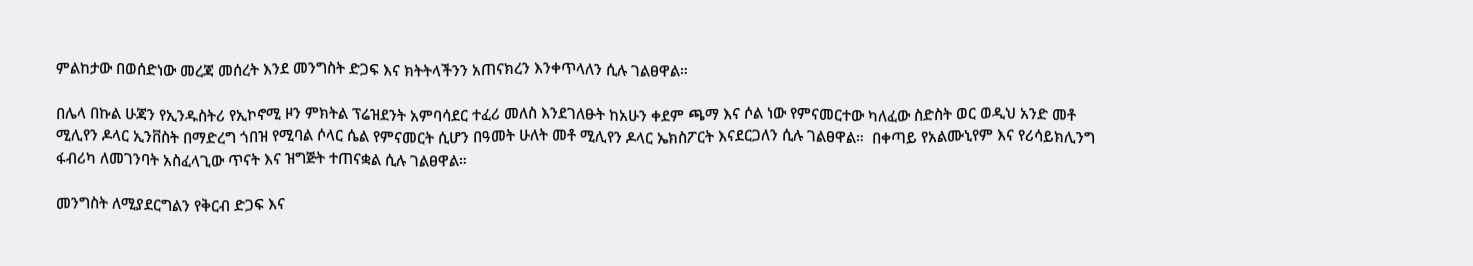ምልከታው በወሰድነው መረጃ መሰረት እንደ መንግስት ድጋፍ እና ክትትላችንን አጠናክረን እንቀጥላለን ሲሉ ገልፀዋል።

በሌላ በኩል ሁጃን የኢንዱስትሪ የኢኮኖሚ ዞን ምክትል ፕሬዝደንት አምባሳደር ተፈሪ መለስ እንደገለፁት ከአሁን ቀደም ጫማ እና ሶል ነው የምናመርተው ካለፈው ስድስት ወር ወዲህ አንድ መቶ ሚሊየን ዶላር ኢንቨስት በማድረግ ጎበዝ የሚባል ሶላር ሴል የምናመርት ሲሆን በዓመት ሁለት መቶ ሚሊየን ዶላር ኤክስፖርት እናደርጋለን ሲሉ ገልፀዋል።  በቀጣይ የአልሙኒየም እና የሪሳይክሊንግ ፋብሪካ ለመገንባት አስፈላጊው ጥናት እና ዝግጅት ተጠናቋል ሲሉ ገልፀዋል።

መንግስት ለሚያደርግልን የቅርብ ድጋፍ እና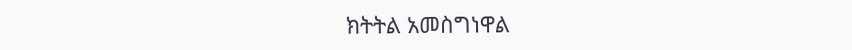ክትትል አመስግነዋል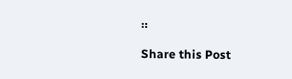።

Share this Post